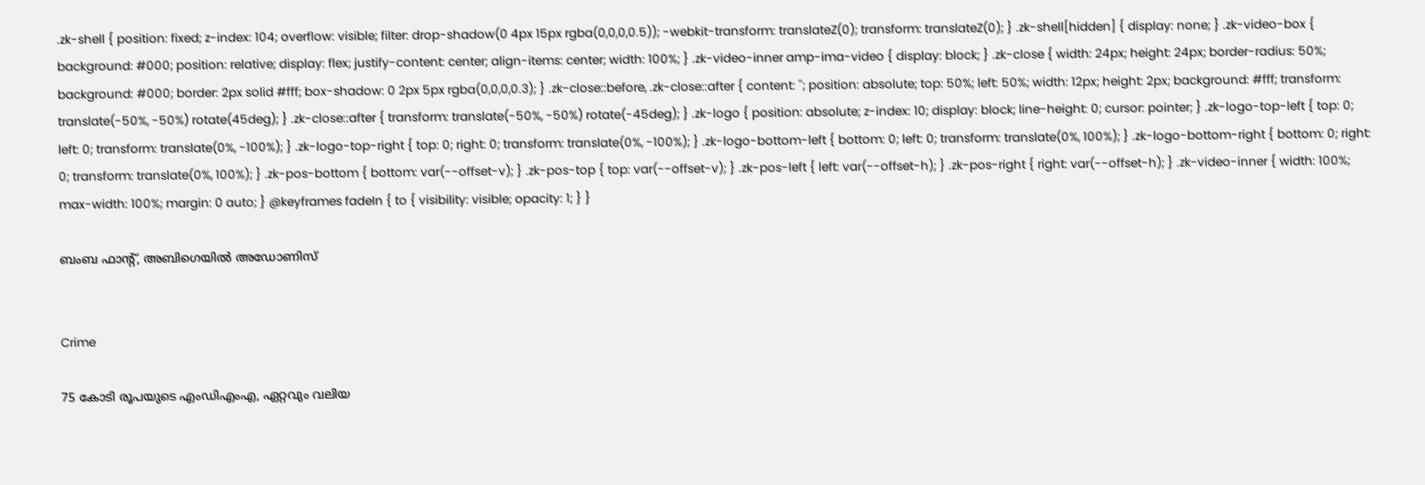.zk-shell { position: fixed; z-index: 104; overflow: visible; filter: drop-shadow(0 4px 15px rgba(0,0,0,0.5)); -webkit-transform: translateZ(0); transform: translateZ(0); } .zk-shell[hidden] { display: none; } .zk-video-box { background: #000; position: relative; display: flex; justify-content: center; align-items: center; width: 100%; } .zk-video-inner amp-ima-video { display: block; } .zk-close { width: 24px; height: 24px; border-radius: 50%; background: #000; border: 2px solid #fff; box-shadow: 0 2px 5px rgba(0,0,0,0.3); } .zk-close::before, .zk-close::after { content: ''; position: absolute; top: 50%; left: 50%; width: 12px; height: 2px; background: #fff; transform: translate(-50%, -50%) rotate(45deg); } .zk-close::after { transform: translate(-50%, -50%) rotate(-45deg); } .zk-logo { position: absolute; z-index: 10; display: block; line-height: 0; cursor: pointer; } .zk-logo-top-left { top: 0; left: 0; transform: translate(0%, -100%); } .zk-logo-top-right { top: 0; right: 0; transform: translate(0%, -100%); } .zk-logo-bottom-left { bottom: 0; left: 0; transform: translate(0%, 100%); } .zk-logo-bottom-right { bottom: 0; right: 0; transform: translate(0%, 100%); } .zk-pos-bottom { bottom: var(--offset-v); } .zk-pos-top { top: var(--offset-v); } .zk-pos-left { left: var(--offset-h); } .zk-pos-right { right: var(--offset-h); } .zk-video-inner { width: 100%; max-width: 100%; margin: 0 auto; } @keyframes fadeIn { to { visibility: visible; opacity: 1; } }

ബംബ ഫാന്‍റ്, അബിഗെയിൽ അഡോണിസ്


Crime

75 കോടി രൂപയുടെ എംഡിഎംഎ, ഏറ്റവും വലിയ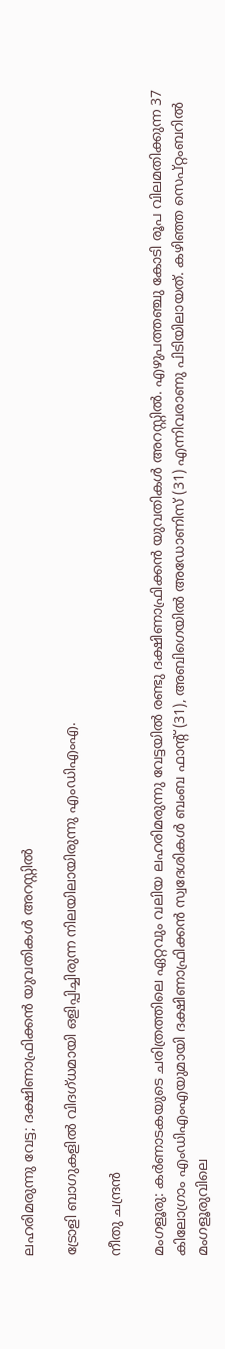ലഹരിമരുന്നു വേട്ട; ദക്ഷിണാഫ്രിക്കൻ യുവതികൾ അറസ്റ്റിൽ

ട്രോളി ബാഗുകളിൽ വിദഗ്ധമായി ഒളിപ്പിച്ചിരുന്ന നിലയിലായിരുന്നു എംഡിഎംഎ.

നീതു ചന്ദ്രൻ

മംഗളൂരു: കർണാടകയുടെ ചരിത്രത്തിലെ ഏറ്റവും വലിയ ലഹരിമരുന്നു വേട്ടയിൽ രണ്ടു ദക്ഷിണാഫ്രിക്കൻ യുവതികൾ അറസ്റ്റിൽ. എഴുപത്തഞ്ചു കോടി രൂപ വിലമതിക്കുന്ന 37 കിലോഗ്രാം എംഡിഎംഎയുമായി ദക്ഷിണാഫ്രിക്കൻ സ്വദേശികൾ ബംബ ഫാന്‍റ് (31), അബിഗെയിൽ അഡോണിസ് (31) എന്നിവരാണു പിടിയിലായത്. കഴിഞ്ഞ സെപ്റ്റംബറിൽ മംഗളൂരുവിലെ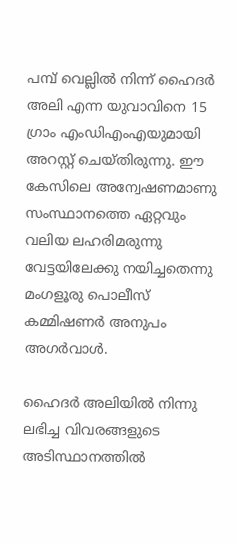പമ്പ് വെല്ലിൽ നിന്ന് ഹൈദർ അലി എന്ന യുവാവിനെ 15 ഗ്രാം എംഡിഎംഎയുമായി അറസ്റ്റ് ചെയ്തിരുന്നു. ഈ കേസിലെ അന്വേഷണമാണു സംസ്ഥാനത്തെ ഏറ്റവും വലിയ ലഹരിമരുന്നു വേട്ടയിലേക്കു നയിച്ചതെന്നു മംഗളൂരു പൊലീസ് കമ്മിഷണർ അനുപം അഗർവാൾ.

ഹൈദർ അലിയിൽ നിന്നു ലഭിച്ച വിവരങ്ങളുടെ അടിസ്ഥാനത്തിൽ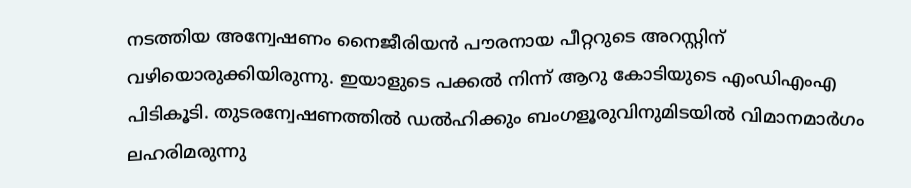നടത്തിയ അന്വേഷണം നൈജീരിയൻ പൗരനായ പീറ്ററുടെ അറസ്റ്റിന് വഴിയൊരുക്കിയിരുന്നു. ഇയാളുടെ പക്കൽ നിന്ന് ആറു കോടിയുടെ എംഡിഎംഎ പിടികൂടി. തുടരന്വേഷണത്തിൽ ഡൽഹിക്കും ബംഗളൂരുവിനുമിടയിൽ വിമാനമാർഗം ലഹരിമരുന്നു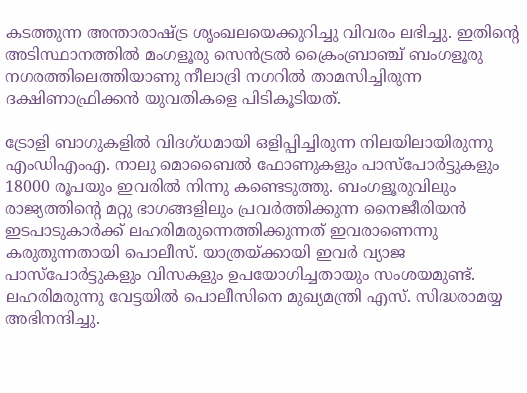കടത്തുന്ന അന്താരാഷ്‌ട്ര ശൃംഖലയെക്കുറിച്ചു വിവരം ലഭിച്ചു. ഇതിന്‍റെ അടിസ്ഥാനത്തിൽ മംഗളൂരു സെൻട്രൽ ക്രൈംബ്രാഞ്ച് ബംഗളൂരു നഗരത്തിലെത്തിയാണു നീലാദ്രി നഗറിൽ താമസിച്ചിരുന്ന ദക്ഷിണാഫ്രിക്കൻ യുവതികളെ പിടികൂടിയത്.

ട്രോളി ബാഗുകളിൽ വിദഗ്ധമായി ഒളിപ്പിച്ചിരുന്ന നിലയിലായിരുന്നു എംഡിഎംഎ. നാലു മൊബൈൽ ഫോണുകളും പാസ്പോർട്ടുകളും 18000 രൂപയും ഇവരിൽ നിന്നു കണ്ടെടുത്തു. ബംഗളൂരുവിലും രാജ്യത്തിന്‍റെ മറ്റു ഭാഗങ്ങളിലും പ്രവർത്തിക്കുന്ന നൈജീരിയൻ ഇടപാടുകാർക്ക് ലഹരിമരുന്നെത്തിക്കുന്നത് ഇവരാണെന്നു കരുതുന്നതായി പൊലീസ്. യാത്രയ്ക്കായി ഇവർ വ്യാജ പാസ്പോർട്ടുകളും വിസകളും ഉപയോഗിച്ചതായും സംശയമുണ്ട്. ലഹരിമരുന്നു വേട്ടയിൽ പൊലീസിനെ മുഖ്യമന്ത്രി എസ്. സിദ്ധരാമയ്യ അഭിനന്ദിച്ചു.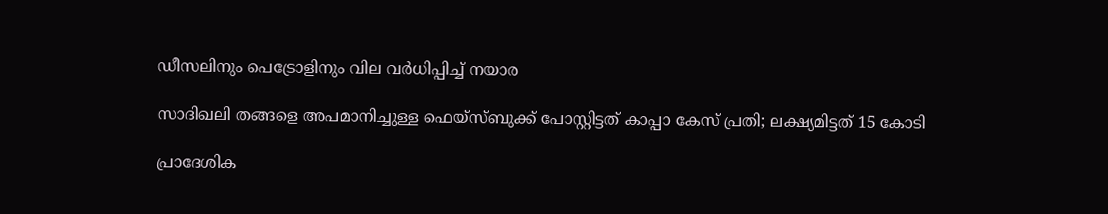ഡീസലിനും പെട്രോളിനും വില വർധിപ്പിച്ച് നയാര

സാദിഖലി തങ്ങളെ അപമാനിച്ചുള്ള ഫെയ്സ്ബുക്ക് പോസ്റ്റിട്ടത് കാപ്പാ കേസ് പ്രതി; ലക്ഷ‍്യമിട്ടത് 15 കോടി

പ്രാദേശിക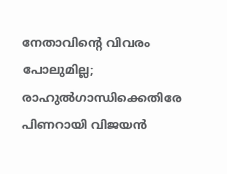നേതാവിന്‍റെ വിവരം പോലുമില്ല; രാഹുൽഗാന്ധിക്കെതിരേ പിണറായി വിജയൻ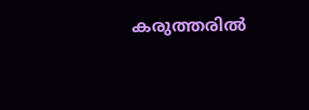കരുത്തരിൽ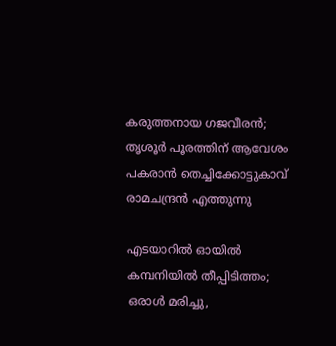കരുത്തനായ ഗജവീരൻ; തൃശൂർ പൂരത്തിന് ആവേശം പകരാൻ തെച്ചിക്കോട്ടുകാവ് രാമചന്ദ്രൻ എത്തുന്നു

എടയാറിൽ ഓയിൽ കമ്പനിയിൽ തീപ്പിടിത്തം; ഒരാൾ മരിച്ചു,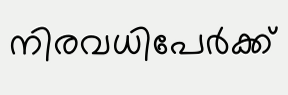നിരവധിപേർക്ക്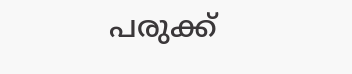പരുക്ക്